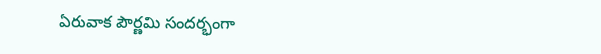ఏరువాక పౌర్ణమి సందర్భంగా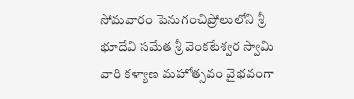సోమవారం పెనుగంచిప్రోలులోని శ్రీ భూదేవి సమేత శ్రీ వెంకటేశ్వర స్వామి వారి కళ్యాణ మహోత్సవం వైభవంగా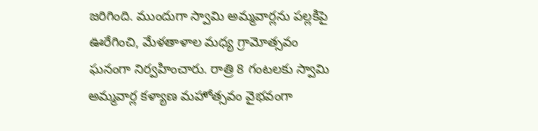జరిగింది. ముందుగా స్వామి అమ్మవార్లను పల్లకిపై ఊరేగించి, మేళతాళాల మధ్య గ్రామోత్సవం ఘనంగా నిర్వహించారు. రాత్రి 8 గంటలకు స్వామి అమ్మవార్ల కళ్యాణ మహోత్సవం వైభవంగా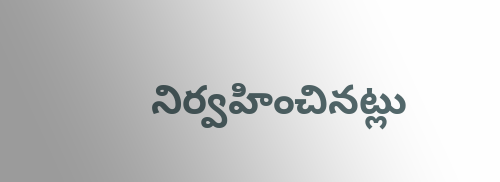నిర్వహించినట్లు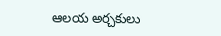ఆలయ అర్చకులు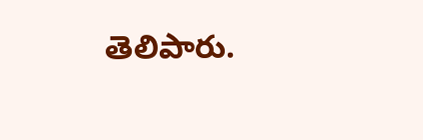తెలిపారు.